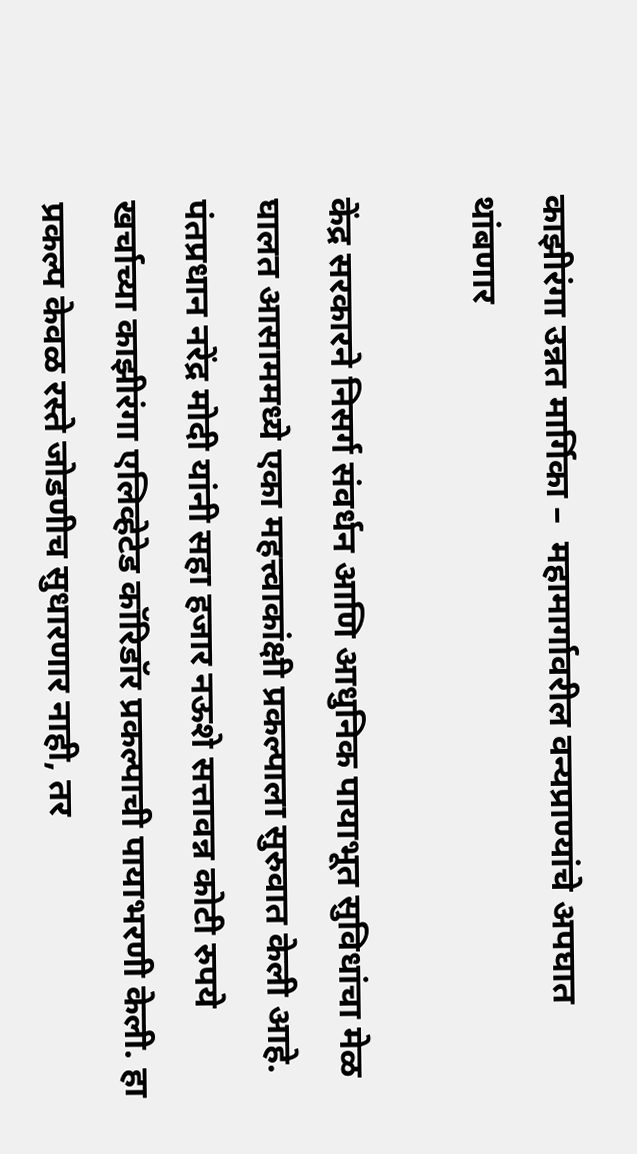काझीरंगा उन्नत मार्गिका –  महामार्गावरील वन्यप्राण्यांचे अपघात थांबणार

केंद्र सरकारने निसर्ग संवर्धन आणि आधुनिक पायाभूत सुविधांचा मेळ घालत आसाममध्ये एका महत्त्वाकांक्षी प्रकल्पाला सुरुवात केली आहे. पंतप्रधान नरेंद्र मोदी यांनी सहा हजार नऊशे सत्तावन्न कोटी रुपये खर्चाच्या काझीरंगा एलिव्हेटेड कॉरिडॉर प्रकल्पाची पायाभरणी केली. हा प्रकल्प केवळ रस्ते जोडणीच सुधारणार नाही, तर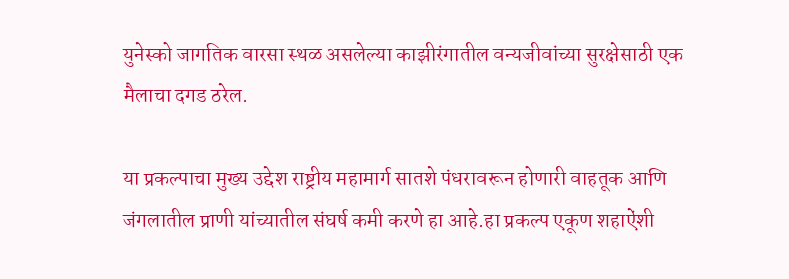युनेस्को जागतिक वारसा स्थळ असलेल्या काझीरंगातील वन्यजीवांच्या सुरक्षेसाठी एक मैलाचा दगड ठरेल.

या प्रकल्पाचा मुख्य उद्देश राष्ट्रीय महामार्ग सातशे पंधरावरून होणारी वाहतूक आणि जंगलातील प्राणी यांच्यातील संघर्ष कमी करणे हा आहे.हा प्रकल्प एकूण शहाऐंशी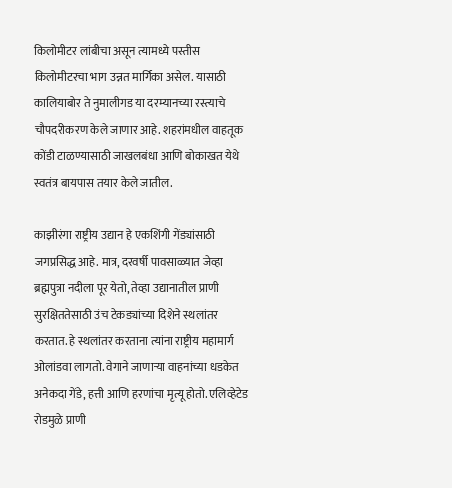किलोमीटर लांबीचा असून त्यामध्ये पस्तीस किलोमीटरचा भाग उन्नत मार्गिका असेल. यासाठी कालियाबोर ते नुमालीगड या दरम्यानच्या रस्त्याचे चौपदरीकरण केले जाणार आहे. शहरांमधील वाहतूक कोंडी टाळण्यासाठी जाखलबंधा आणि बोकाखत येथे स्वतंत्र बायपास तयार केले जातील.

काझीरंगा राष्ट्रीय उद्यान हे एकशिंगी गेंड्यांसाठी जगप्रसिद्ध आहे. मात्र, दरवर्षी पावसाळ्यात जेव्हा ब्रह्मपुत्रा नदीला पूर येतो, तेव्हा उद्यानातील प्राणी सुरक्षिततेसाठी उंच टेकड्यांच्या दिशेने स्थलांतर करतात. हे स्थलांतर करताना त्यांना राष्ट्रीय महामार्ग ओलांडवा लागतो. वेगाने जाणाऱ्या वाहनांच्या धडकेत अनेकदा गेंडे, हत्ती आणि हरणांचा मृत्यू होतो. एलिव्हेटेड रोडमुळे प्राणी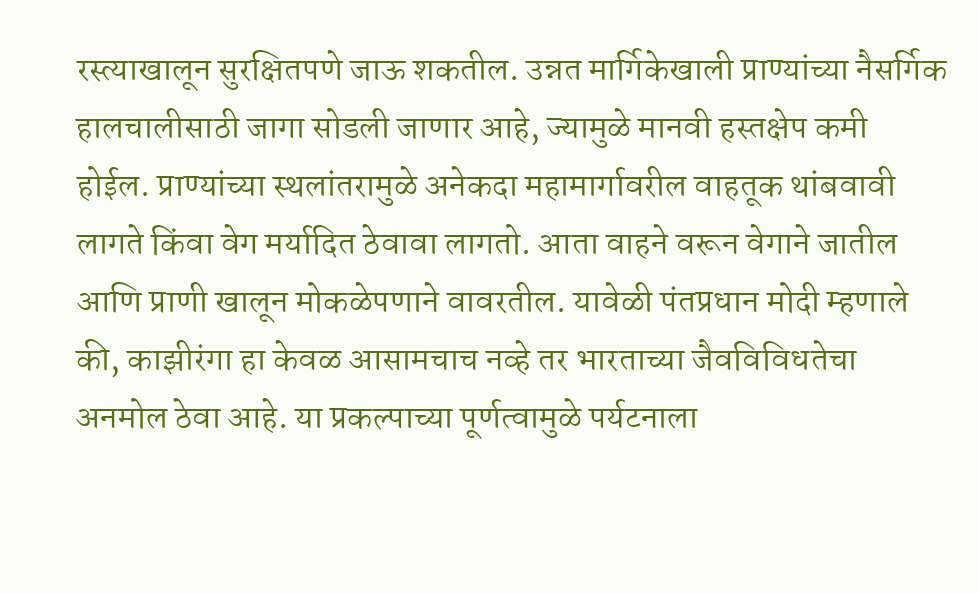रस्त्याखालून सुरक्षितपणे जाऊ शकतील. उन्नत मार्गिकेखाली प्राण्यांच्या नैसर्गिक हालचालीसाठी जागा सोडली जाणार आहे, ज्यामुळे मानवी हस्तक्षेप कमी होईल. प्राण्यांच्या स्थलांतरामुळे अनेकदा महामार्गावरील वाहतूक थांबवावी लागते किंवा वेग मर्यादित ठेवावा लागतो. आता वाहने वरून वेगाने जातील आणि प्राणी खालून मोकळेपणाने वावरतील. यावेळी पंतप्रधान मोदी म्हणाले की, काझीरंगा हा केवळ आसामचाच नव्हे तर भारताच्या जैवविविधतेचा अनमोल ठेवा आहे. या प्रकल्पाच्या पूर्णत्वामुळे पर्यटनाला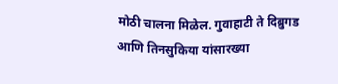मोठी चालना मिळेल. गुवाहाटी ते दिब्रुगड आणि तिनसुकिया यांसारख्या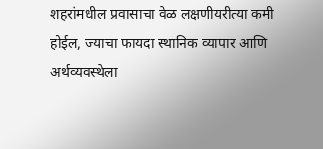शहरांमधील प्रवासाचा वेळ लक्षणीयरीत्या कमी होईल, ज्याचा फायदा स्थानिक व्यापार आणि अर्थव्यवस्थेला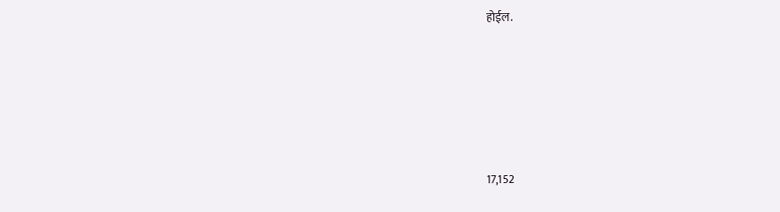होईल.






17,152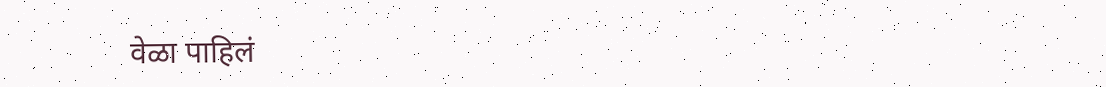वेळा पाहिलं